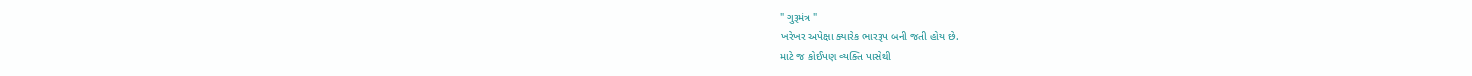" ગુરૂમંત્ર "
ખરેખર અપેક્ષા ક્યારેક ભારરૂપ બની જતી હોય છે.
માટે જ કોઈપણ વ્યક્તિ પાસેથી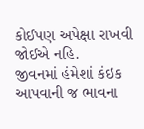કોઈપણ અપેક્ષા રાખવી જોઈએ નહિ.
જીવનમાં હંમેશાં કંઇક આપવાની જ ભાવના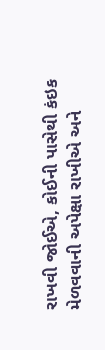રાખવી જોઈએ, કોઈની પાસેથી કંઇક મેળવવાની અપેક્ષા રાખીએ અને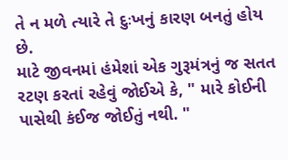તે ન મળે ત્યારે તે દુઃખનું કારણ બનતું હોય છે.
માટે જીવનમાં હંમેશાં એક ગુરૂમંત્રનું જ સતત રટણ કરતાં રહેવું જોઈએ કે, " મારે કોઈની પાસેથી કંઈજ જોઈતું નથી. "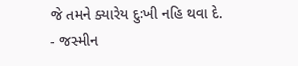જે તમને ક્યારેય દુઃખી નહિ થવા દે.
- જસ્મીન